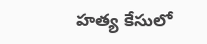హ‌త్య కేసులో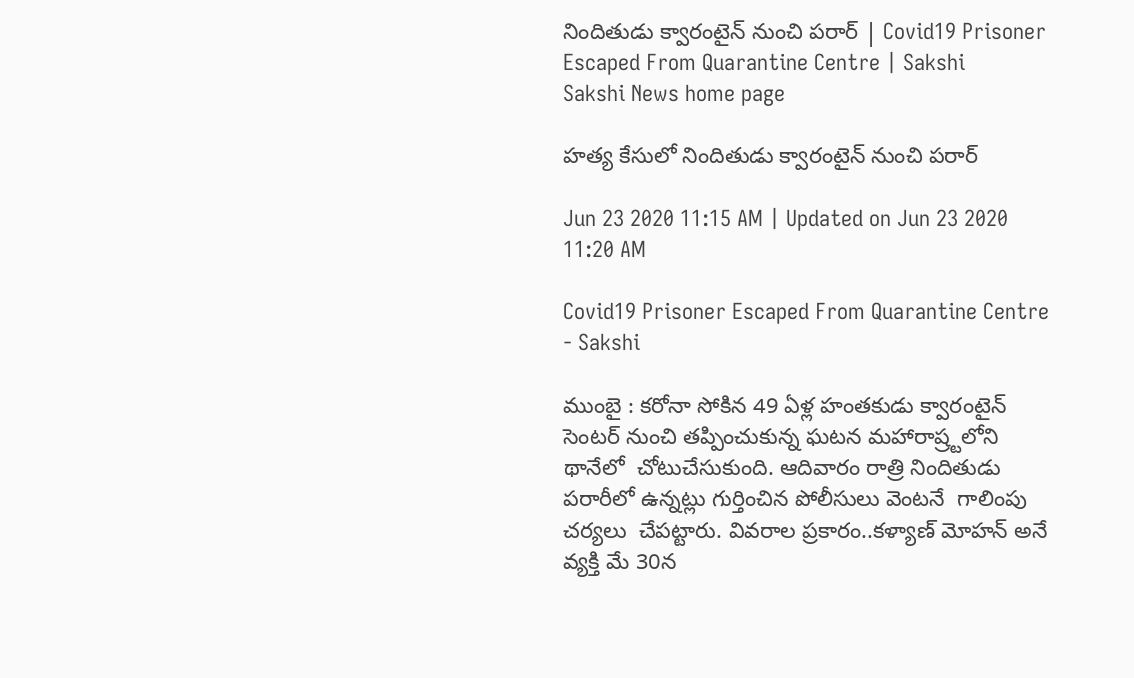నిందితుడు క్వారంటైన్ నుంచి ప‌రార్ | Covid19 Prisoner Escaped From Quarantine Centre | Sakshi
Sakshi News home page

హ‌త్య కేసులో నిందితుడు క్వారంటైన్ నుంచి ప‌రార్

Jun 23 2020 11:15 AM | Updated on Jun 23 2020 11:20 AM

Covid19 Prisoner Escaped From Quarantine Centre - Sakshi

ముంబై : క‌రోనా సోకిన 49 ఏళ్ల హంత‌కుడు క్వారంటైన్ సెంట‌ర్ నుంచి తప్పించుకున్న ఘ‌ట‌న మ‌హారాష్ర్ట‌లోని థానేలో  చోటుచేసుకుంది. ఆదివారం రాత్రి నిందితుడు ప‌రారీలో ఉన్న‌ట్లు గుర్తించిన పోలీసులు వెంట‌నే  గాలింపు చ‌ర్య‌లు  చేపట్టారు. వివ‌రాల ప్ర‌కారం..క‌ళ్యాణ్ మోహ‌న్ అనే వ్య‌క్తి మే 30న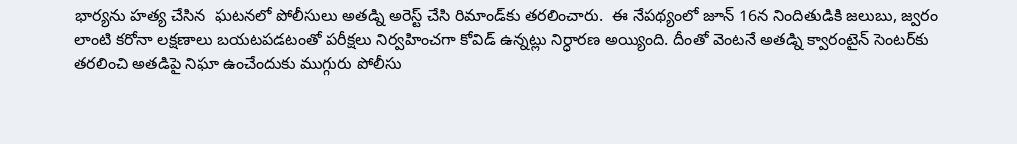భార్య‌ను హ‌త్య చేసిన  ఘ‌ట‌న‌లో పోలీసులు అత‌డ్ని అరెస్ట్ చేసి రిమాండ్‌కు త‌ర‌లించారు.  ఈ నేప‌థ్యంలో జూన్ 16న నిందితుడికి జ‌లుబు, జ్వ‌రం లాంటి క‌రోనా ల‌క్ష‌ణాలు బ‌య‌ట‌ప‌డ‌టంతో ప‌రీక్ష‌లు నిర్వ‌హించ‌గా కోవిడ్ ఉన్న‌ట్లు నిర్ధార‌ణ అయ్యింది. దీంతో వెంట‌నే అత‌డ్ని క్వారంటైన్ సెంట‌ర్‌కు త‌ర‌లించి అత‌డిపై నిఘా ఉంచేందుకు ముగ్గురు పోలీసు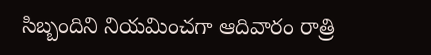సిబ్బందిని నియ‌మించగా ఆదివారం రాత్రి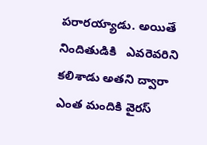ప‌రారయ్యాడు. అయితే నిందితుడికి   ఎవ‌రెవ‌రిని క‌లిశాడు అత‌ని ద్వారా ఎంత మందికి వైర‌స్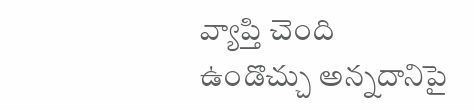వ్యాప్తి చెంది ఉండొచ్చు అన్నదానిపై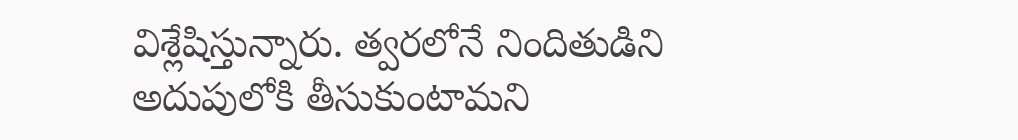విశ్లేషిస్తున్నారు. త్వ‌ర‌లోనే నిందితుడిని అదుపులోకి తీసుకుంటామ‌ని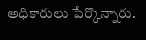అధికారులు పేర్కొన్నారు.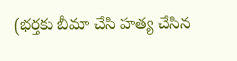(భర్తకు బీమా చేసి హత్య చేసిన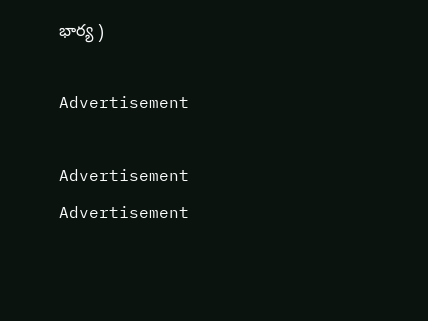భార్య )

Advertisement

Advertisement
Advertisement